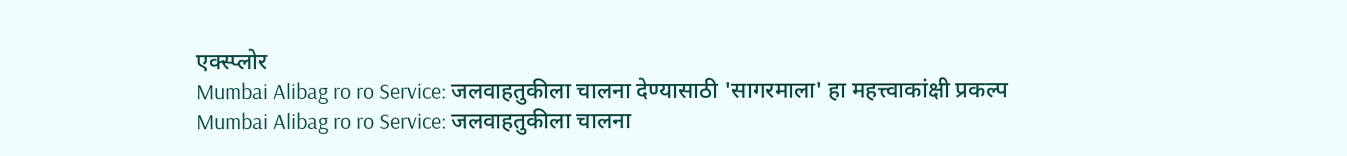एक्स्प्लोर
Mumbai Alibag ro ro Service: जलवाहतुकीला चालना देण्यासाठी 'सागरमाला' हा महत्त्वाकांक्षी प्रकल्प
Mumbai Alibag ro ro Service: जलवाहतुकीला चालना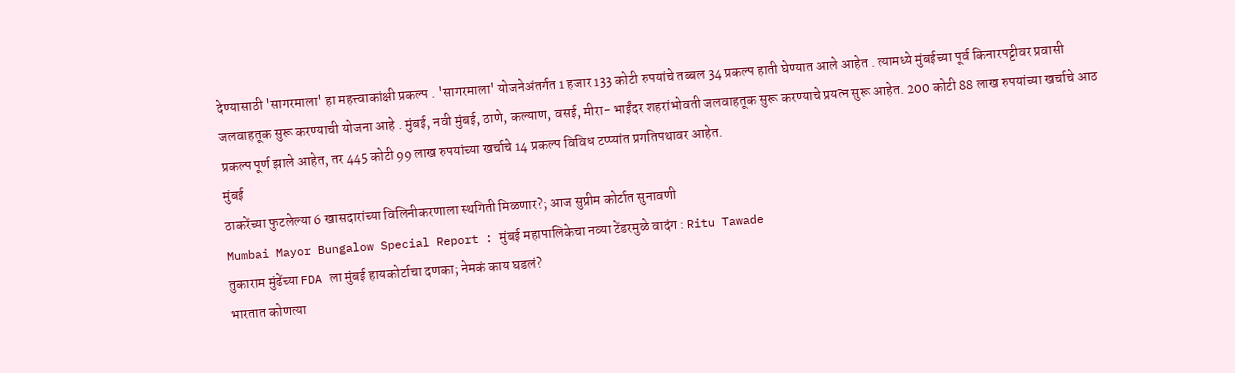देण्यासाठी 'सागरमाला' हा महत्त्वाकांक्षी प्रकल्प . 'सागरमाला' योजनेअंतर्गत 1 हजार 133 कोटी रुपयांचे तब्बल 34 प्रकल्प हाती घेण्यात आले आहेत . त्यामध्ये मुंबईच्या पूर्व किनारपट्टीवर प्रवासी जलवाहतूक सुरू करण्याची योजना आहे . मुंबई, नवी मुंबई, ठाणे, कल्याण, वसई, मीरा- भाईंदर शहरांभोवती जलवाहतूक सुरू करण्याचे प्रयत्न सुरू आहेत. 200 कोटी 88 लाख रुपयांच्या खर्चाचे आठ प्रकल्प पूर्ण झाले आहेत, तर 445 कोटी 99 लाख रुपयांच्या खर्चाचे 14 प्रकल्प विविध टप्प्यांत प्रगतिपथावर आहेत.
मुंबई
ठाकरेंच्या फुटलेल्या 6 खासदारांच्या विलिनीकरणाला स्थगिती मिळणार?; आज सुप्रीम कोर्टात सुनावणी
Mumbai Mayor Bungalow Special Report : मुंबई महापालिकेचा नव्या टेंडरमुळे वादंग : Ritu Tawade
तुकाराम मुंढेंच्या FDA ला मुंबई हायकोर्टाचा दणका; नेमकं काय घडलं?
भारतात कोणत्या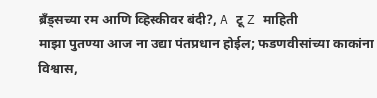ब्रँड्सच्या रम आणि व्हिस्कीवर बंदी?, A टू Z माहिती
माझा पुतण्या आज ना उद्या पंतप्रधान होईल; फडणवीसांच्या काकांना विश्वास,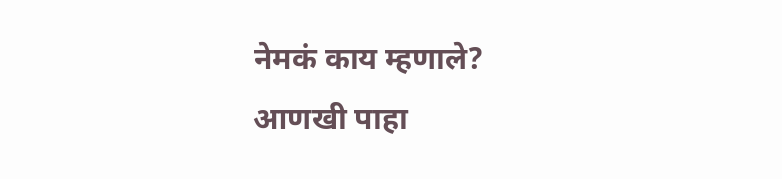नेमकं काय म्हणाले?
आणखी पाहा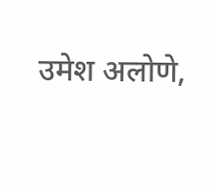उमेश अलोणे,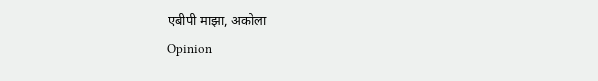एबीपी माझा, अकोला
Opinion